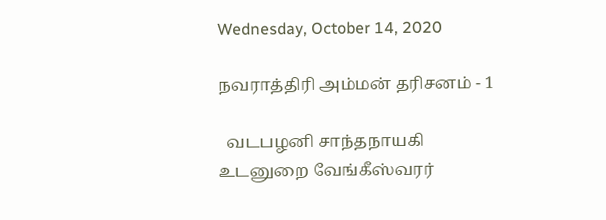Wednesday, October 14, 2020

நவராத்திரி அம்மன் தரிசனம் - 1

  வடபழனி சாந்தநாயகி உடனுறை வேங்கீஸ்வரர்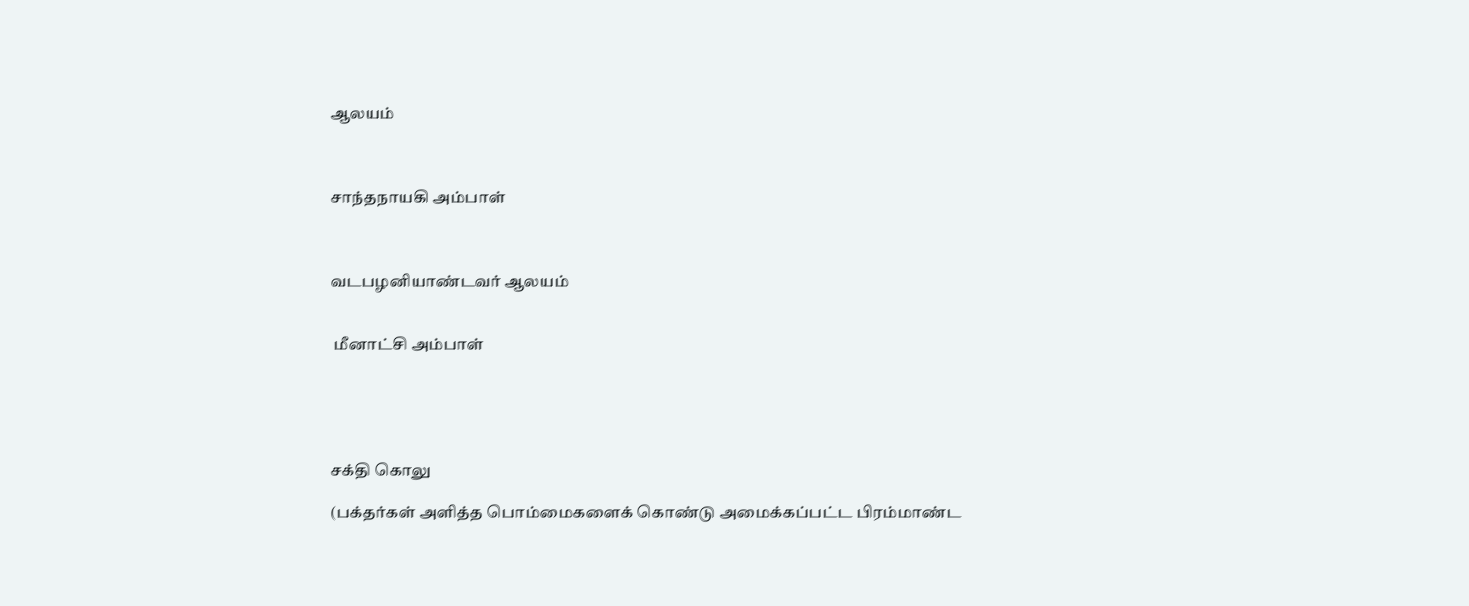ஆலயம்



சாந்தநாயகி அம்பாள்



வடபழனியாண்டவர் ஆலயம்


 மீனாட்சி அம்பாள்





சக்தி கொலு

(பக்தர்கள் அளித்த பொம்மைகளைக் கொண்டு அமைக்கப்பட்ட பிரம்மாண்ட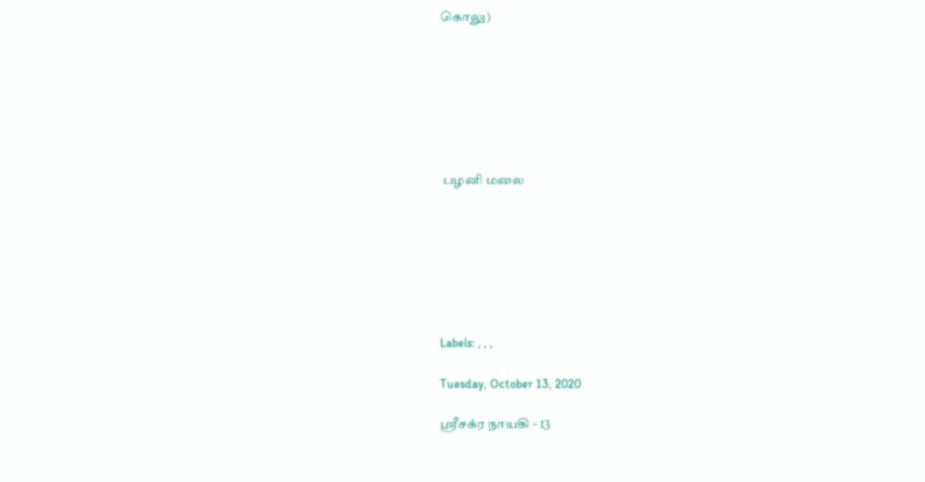கொலு)







 பழனி மலை







Labels: , , ,

Tuesday, October 13, 2020

ஸ்ரீசக்ர நாயகி - 13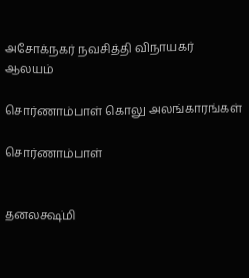அசோக்நகர் நவசித்தி விநாயகர் ஆலயம்

சொர்ணாம்பாள் கொலு அலங்காரங்கள்

சொர்ணாம்பாள்


தனலக்ஷ்மி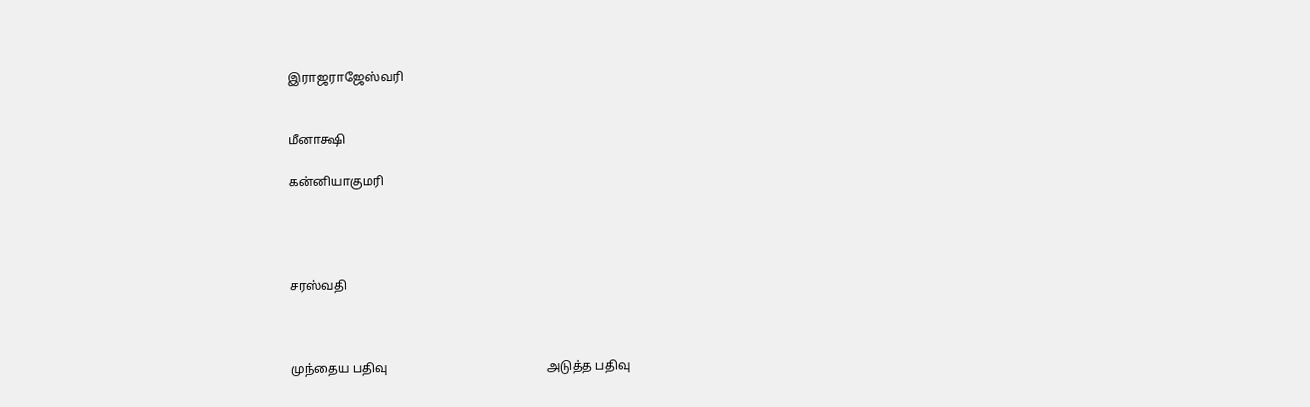இராஜராஜேஸ்வரி


மீனாக்ஷி

கன்னியாகுமரி




சரஸ்வதி



முந்தைய பதிவு                                                   அடுத்த பதிவு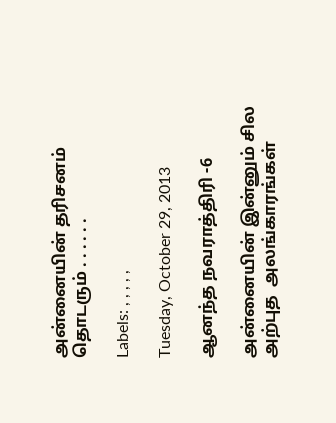அன்னையின் தரிசனம் தொடரும் . . . . . .

Labels: , , , , ,

Tuesday, October 29, 2013

ஆனந்த நவராத்திரி -6

அன்னையின் இன்னும் சில அற்புத  அலங்காரங்கள்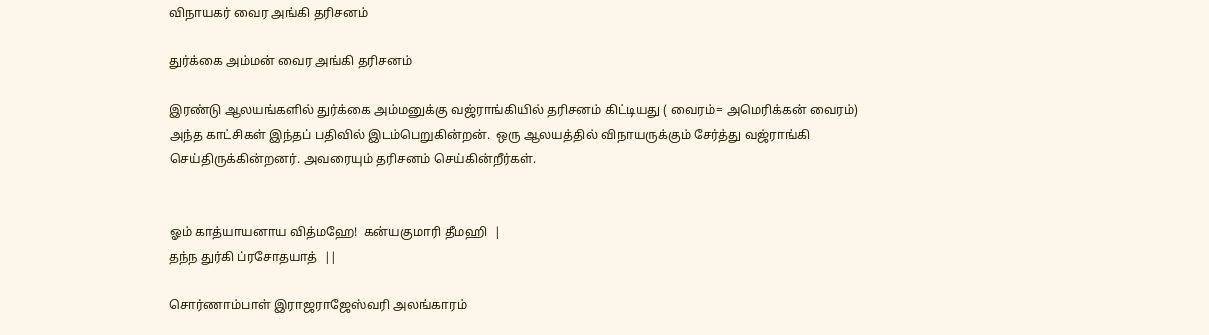விநாயகர் வைர அங்கி தரிசனம்

துர்க்கை அம்மன் வைர அங்கி தரிசனம்

இரண்டு ஆலயங்களில் துர்க்கை அம்மனுக்கு வஜ்ராங்கியில் தரிசனம் கிட்டியது ( வைரம்= அமெரிக்கன் வைரம்) அந்த காட்சிகள் இந்தப் பதிவில் இடம்பெறுகின்றன்.  ஒரு ஆலயத்தில் விநாயருக்கும் சேர்த்து வஜ்ராங்கி செய்திருக்கின்றனர். அவரையும் தரிசனம் செய்கின்றீர்கள்.


ஓம் காத்யாயனாய வித்மஹே!  கன்யகுமாரி தீமஹி  |
தந்ந துர்கி ப்ரசோதயாத்  ||

சொர்ணாம்பாள் இராஜராஜேஸ்வரி அலங்காரம்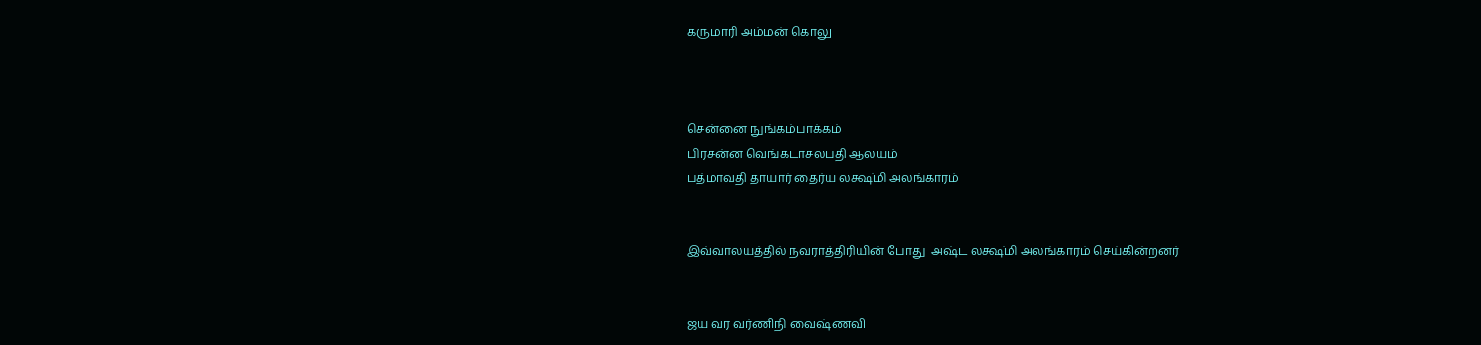கருமாரி அம்மன் கொலு



சென்னை நுங்கம்பாக்கம்
பிரசன்ன வெங்கடாசலபதி ஆலயம்
பத்மாவதி தாயார் தைர்ய லக்ஷ்மி அலங்காரம்


இவ்வாலயத்தில் நவராத்திரியின் போது  அஷ்ட லக்ஷ்மி அலங்காரம் செய்கின்றனர்


ஜய வர வர்ணிநி வைஷ்ணவி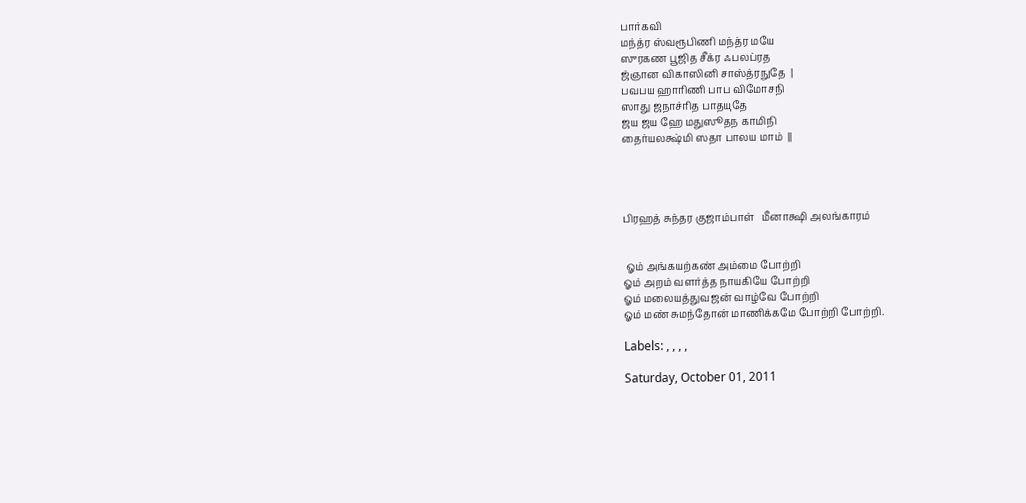பார்கவி
மந்த்ர ஸ்வரூபிணி மந்த்ர மயே
ஸுரகண பூஜித சீக்ர ஃபலப்ரத
ஜ்ஞான விகாஸினி சாஸ்த்ரநுதே  |
பவபய ஹாரிணி பாப விமோசநி
ஸாது ஜநாச்ரித பாதயுதே
ஜய ஜய ஹே மதுஸூதந காமிநி
தைர்யலக்ஷ்மி ஸதா பாலய மாம்  ||




பிரஹத் சுந்தர குஜாம்பாள்   மீனாக்ஷி அலங்காரம்


 ஓம் அங்கயற்கண் அம்மை போற்றி
ஓம் அறம் வளர்த்த நாயகியே போற்றி
ஓம் மலையத்துவஜன் வாழ்வே போற்றி
ஓம் மண் சுமந்தோன் மாணிக்கமே போற்றி போற்றி.

Labels: , , , ,

Saturday, October 01, 2011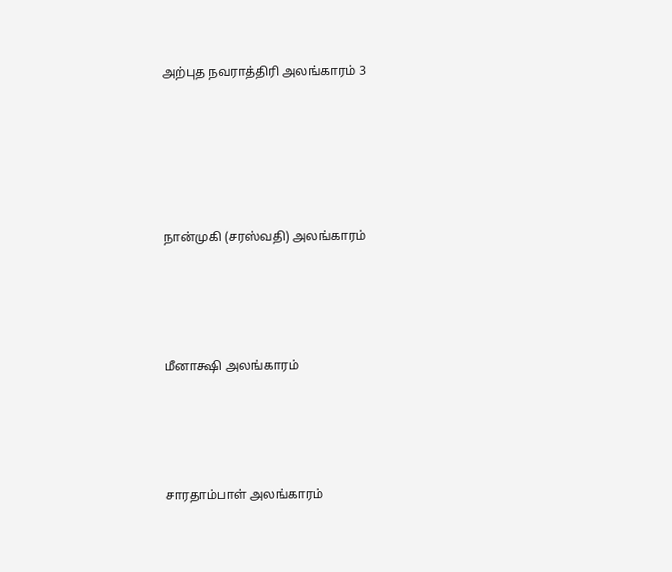அற்புத நவராத்திரி அலங்காரம் 3








நான்முகி (சரஸ்வதி) அலங்காரம்






மீனாக்ஷி அலங்காரம்






சாரதாம்பாள் அலங்காரம்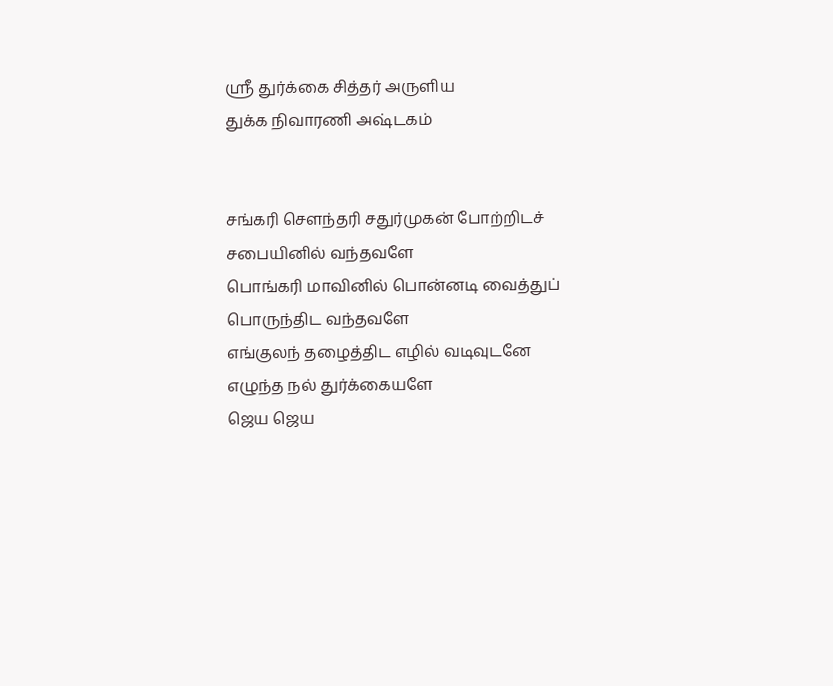ஸ்ரீ துர்க்கை சித்தர் அருளிய
துக்க நிவாரணி அஷ்டகம்


சங்கரி சௌந்தரி சதுர்முகன் போற்றிடச்
சபையினில் வந்தவளே
பொங்கரி மாவினில் பொன்னடி வைத்துப்
பொருந்திட வந்தவளே
எங்குலந் தழைத்திட எழில் வடிவுடனே
எழுந்த நல் துர்க்கையளே
ஜெய ஜெய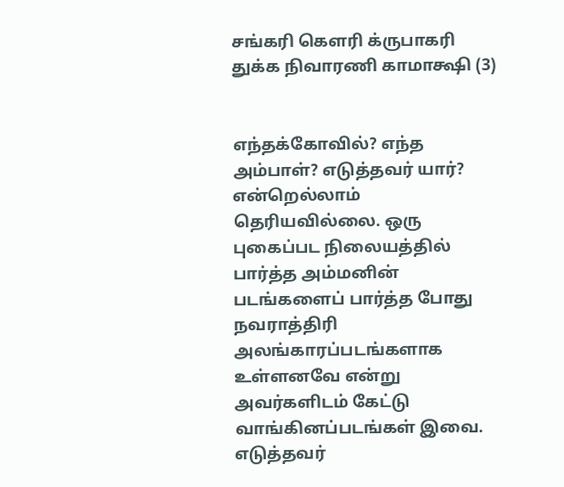சங்கரி கௌரி க்ருபாகரி
துக்க நிவாரணி காமாக்ஷி (3)


எந்தக்கோவில்? எந்த அம்பாள்? எடுத்தவர் யார்? என்றெல்லாம் தெரியவில்லை. ஒரு புகைப்பட நிலையத்தில் பார்த்த அம்மனின் படங்களைப் பார்த்த போது நவராத்திரி அலங்காரப்படங்களாக உள்ளனவே என்று அவர்களிடம் கேட்டு வாங்கினப்படங்கள் இவை. எடுத்தவர்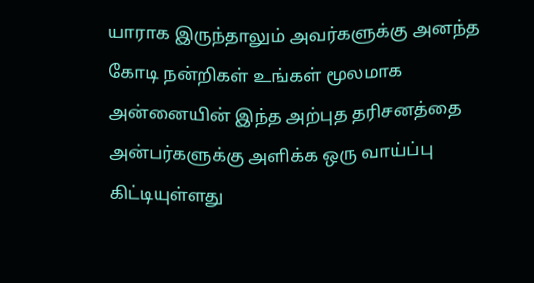யாராக இருந்தாலும் அவர்களுக்கு அனந்த கோடி நன்றிகள் உங்கள் மூலமாக அன்னையின் இந்த அற்புத தரிசனத்தை அன்பர்களுக்கு அளிக்க ஒரு வாய்ப்பு கிட்டியுள்ளது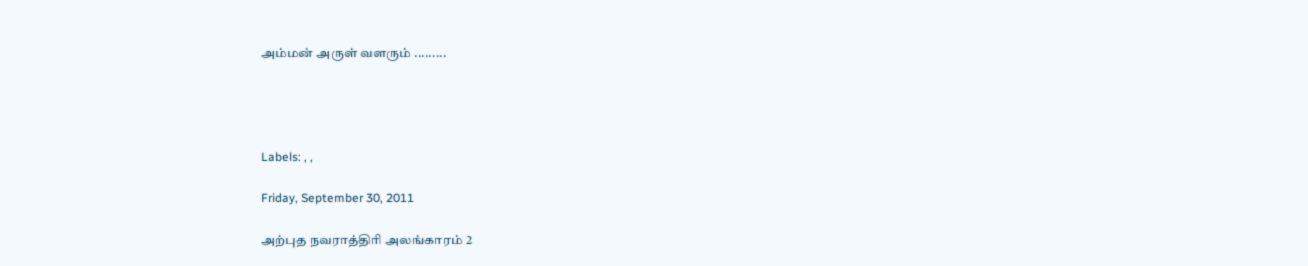அம்மன் அருள் வளரும் .........




Labels: , ,

Friday, September 30, 2011

அற்புத நவராத்திரி அலங்காரம் 2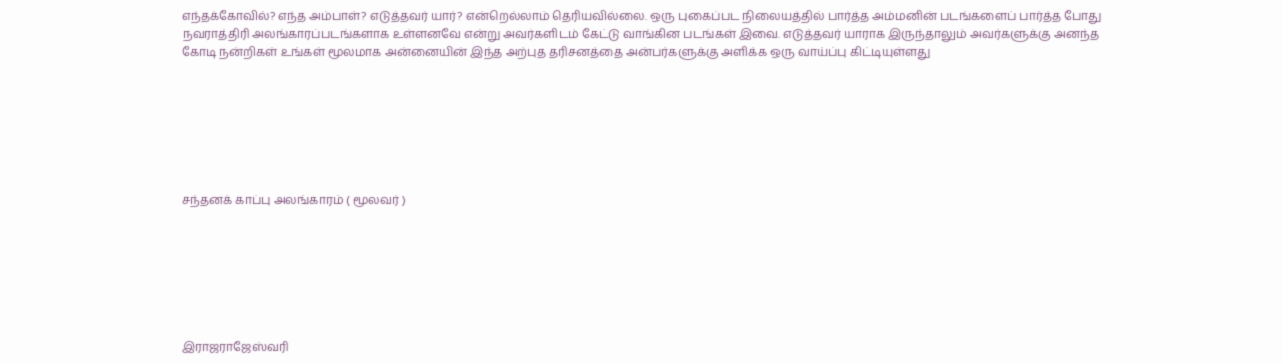எந்தக்கோவில்? எந்த அம்பாள்? எடுத்தவர் யார்? என்றெல்லாம் தெரியவில்லை. ஒரு புகைப்பட நிலையத்தில் பார்த்த அம்மனின் படங்களைப் பார்த்த போது நவராத்திரி அலங்காரப்படங்களாக உள்ளனவே என்று அவர்களிடம் கேட்டு வாங்கின படங்கள் இவை. எடுத்தவர் யாராக இருந்தாலும் அவர்களுக்கு அனந்த கோடி நன்றிகள் உங்கள் மூலமாக அன்னையின் இந்த அற்புத தரிசனத்தை அன்பர்களுக்கு அளிக்க ஒரு வாய்ப்பு கிட்டியுள்ளது







சந்தனக் காப்பு அலங்காரம் ( மூலவர் )







இராஜராஜேஸ்வரி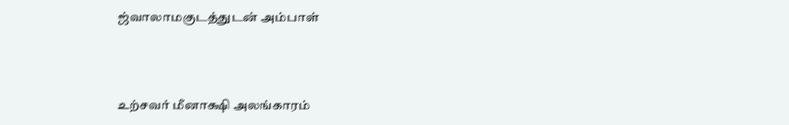ஜ்வாலாமகுடத்துடன் அம்பாள்



உற்சவர் மீனாக்ஷி அலங்காரம்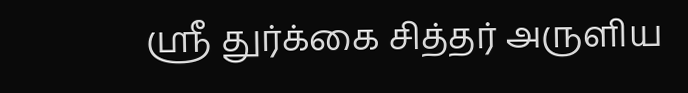ஸ்ரீ துர்க்கை சித்தர் அருளிய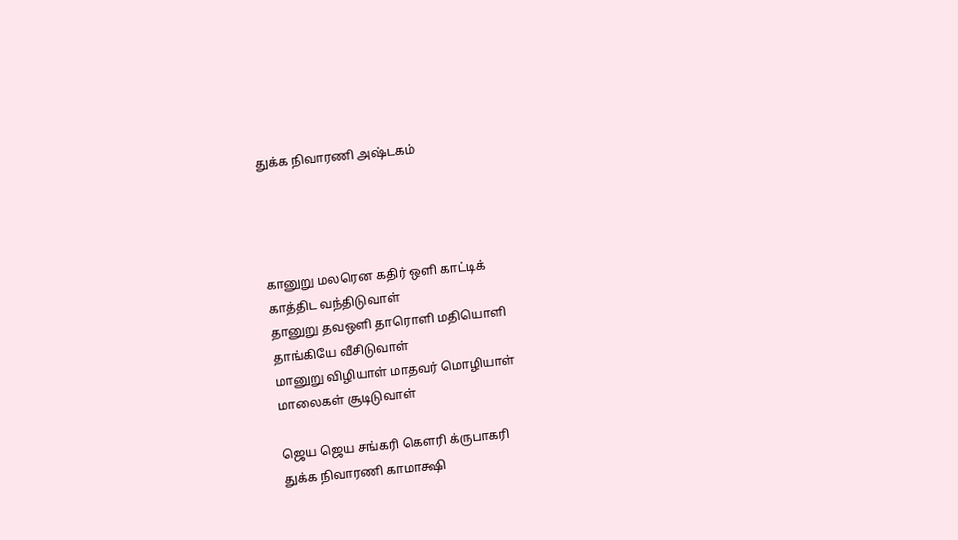துக்க நிவாரணி அஷ்டகம்




கானுறு மலரென கதிர் ஒளி காட்டிக்
காத்திட வந்திடுவாள்
தானுறு தவஒளி தாரொளி மதியொளி
தாங்கியே வீசிடுவாள்
மானுறு விழியாள் மாதவர் மொழியாள்
மாலைகள் சூடிடுவாள்

ஜெய ஜெய சங்கரி கௌரி க்ருபாகரி
துக்க நிவாரணி காமாக்ஷி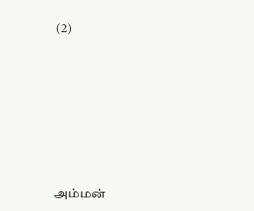(2)










அம்மன்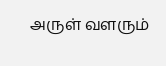அருள் வளரும்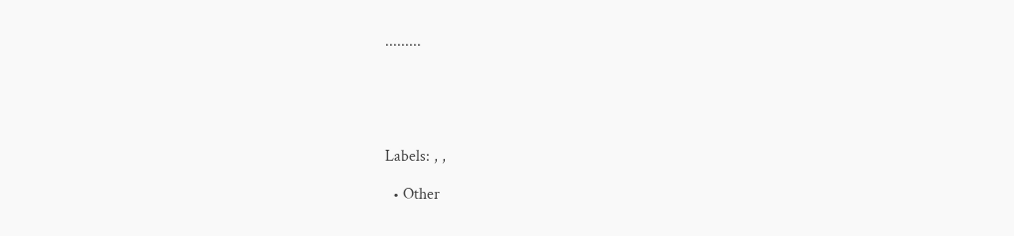.........





Labels: , ,

  • Other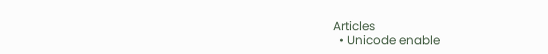Articles
  • Unicode enable